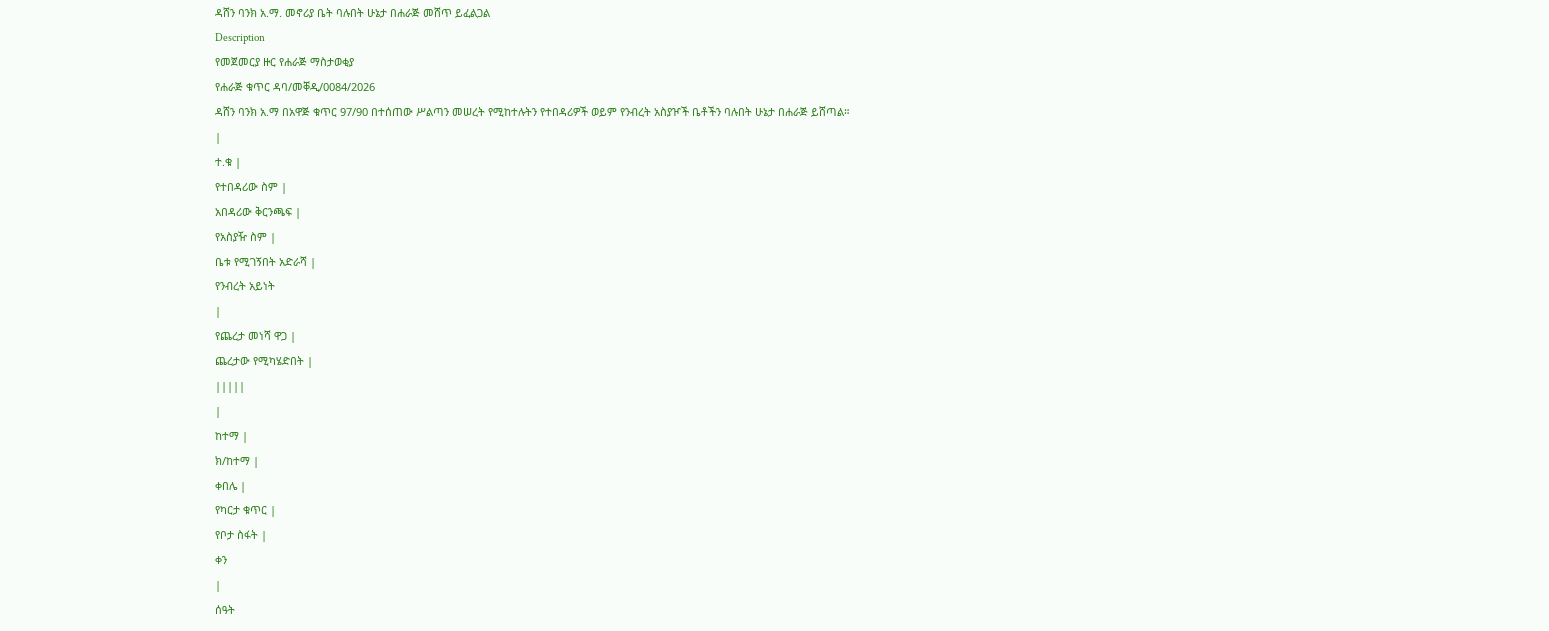ዳሸን ባንክ አ.ማ. መኖሪያ ቤት ባሉበት ሁኔታ በሐራጅ መሸጥ ይፈልጋል
Description
የመጀመርያ ዙር የሐራጅ ማስታወቂያ
የሐራጅ ቁጥር ዳባ/መቐዲ/0084/2026
ዳሸን ባንክ አ.ማ በአዋጅ ቁጥር 97/90 በተሰጠው ሥልጣን መሠረት የሚከተሉትን የተበዳሪዎች ወይም የንብረት አስያዦች ቤቶችን ባሉበት ሁኔታ በሐራጅ ይሸጣል።
|
ተ.ቁ |
የተበዳሪው ስም |
አበዳሪው ቅርንጫፍ |
የአስያዥ ስም |
ቤቱ የሚገኝበት አድራሻ |
የንብረት አይነት
|
የጨረታ መነሻ ዋጋ |
ጨረታው የሚካሄድበት |
|||||
|
ከተማ |
ክ/ከተማ |
ቀበሌ |
የካርታ ቁጥር |
የቦታ ስፋት |
ቀን
|
ሰዓት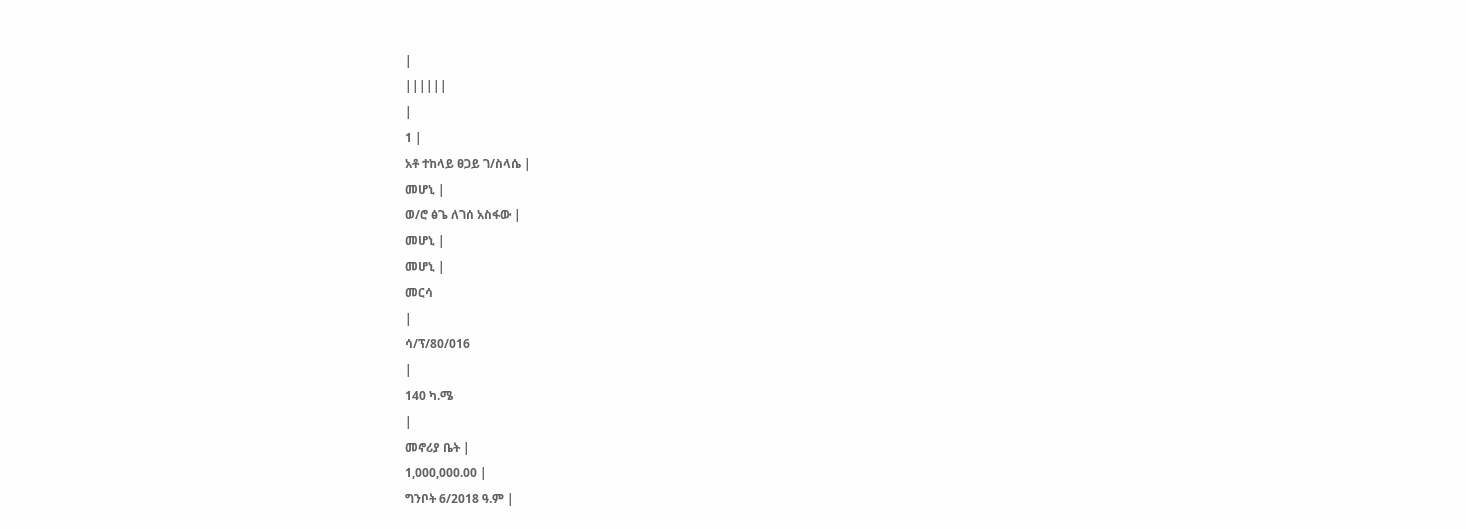|
||||||
|
1 |
አቶ ተከላይ ፀጋይ ገ/ስላሴ |
መሆኒ |
ወ/ሮ ፅጌ ለገሰ አስፋው |
መሆኒ |
መሆኒ |
መርሳ
|
ሳ/ፕ/80/016
|
140 ካ.ሜ
|
መኖሪያ ቤት |
1,000,000.00 |
ግንቦት 6/2018 ዓ.ም |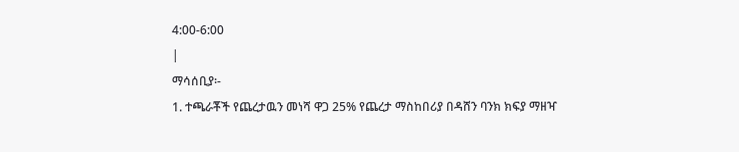4:00-6:00
|
ማሳሰቢያ፡-
1. ተጫራቾች የጨረታዉን መነሻ ዋጋ 25% የጨረታ ማስከበሪያ በዳሸን ባንክ ክፍያ ማዘዣ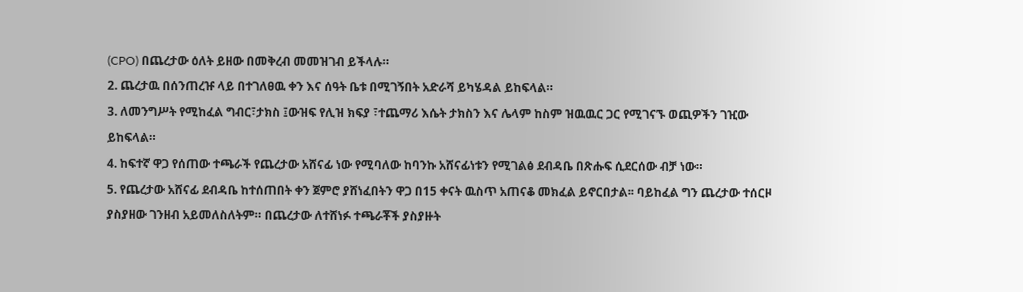(CPO) በጨረታው ዕለት ይዘው በመቅረብ መመዝገብ ይችላሉ።
2. ጨረታዉ በሰንጠረዡ ላይ በተገለፀዉ ቀን እና ሰዓት ቤቱ በሚገኝበት አድራሻ ይካሄዳል ይከፍላል።
3. ለመንግሥት የሚከፈል ግብር፣ታክስ ፤ውዝፍ የሊዝ ክፍያ ፣ተጨማሪ እሴት ታክስን እና ሌላም ከስም ዝዉዉር ጋር የሚገናኙ ወጪዎችን ገዢው ይከፍላል።
4. ከፍተኛ ዋጋ የሰጠው ተጫራች የጨረታው አሸናፊ ነው የሚባለው ከባንኩ አሸናፊነቱን የሚገልፅ ደብዳቤ በጽሑፍ ሲደርሰው ብቻ ነው።
5. የጨረታው አሸናፊ ደብዳቤ ከተሰጠበት ቀን ጀምሮ ያሸነፈበትን ዋጋ በ15 ቀናት ዉስጥ አጠናቆ መክፈል ይኖርበታል፡፡ ባይከፈል ግን ጨረታው ተሰርዞ ያስያዘው ገንዘብ አይመለስለትም። በጨረታው ለተሸነፉ ተጫራቾች ያስያዙት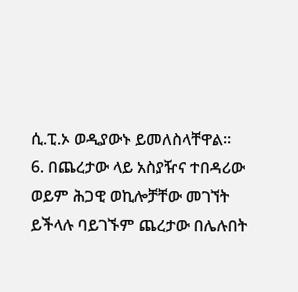ሲ.ፒ.ኦ ወዲያውኑ ይመለስላቸዋል።
6. በጨረታው ላይ አስያዥና ተበዳሪው ወይም ሕጋዊ ወኪሎቻቸው መገኘት ይችላሉ ባይገኙም ጨረታው በሌሉበት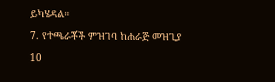ይካሄዳል።
7. የተጫራቾች ምዝገባ ከሐራጅ መዝጊያ 10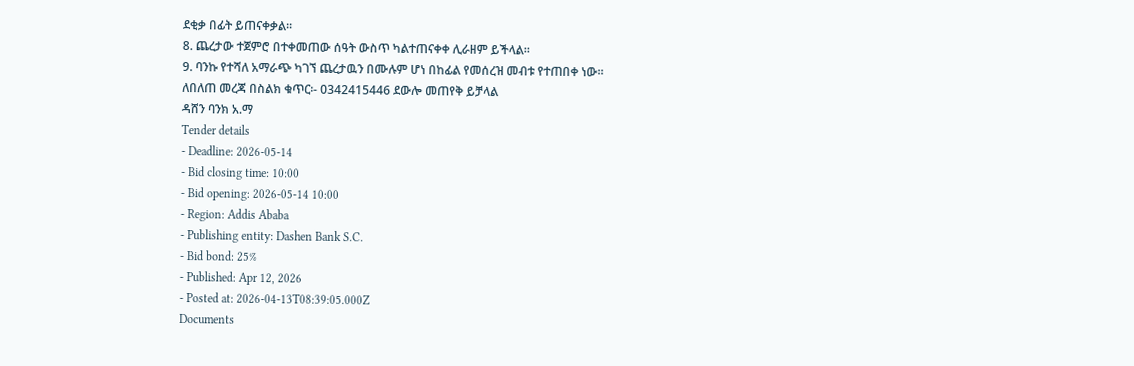ደቂቃ በፊት ይጠናቀቃል።
8. ጨረታው ተጀምሮ በተቀመጠው ሰዓት ውስጥ ካልተጠናቀቀ ሊራዘም ይችላል።
9. ባንኩ የተሻለ አማራጭ ካገኘ ጨረታዉን በሙሉም ሆነ በከፊል የመሰረዝ መብቱ የተጠበቀ ነው።
ለበለጠ መረጃ በስልክ ቁጥር፡- 0342415446 ደውሎ መጠየቅ ይቻላል
ዳሸን ባንክ አ.ማ
Tender details
- Deadline: 2026-05-14
- Bid closing time: 10:00
- Bid opening: 2026-05-14 10:00
- Region: Addis Ababa
- Publishing entity: Dashen Bank S.C.
- Bid bond: 25%
- Published: Apr 12, 2026
- Posted at: 2026-04-13T08:39:05.000Z
Documents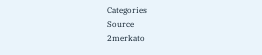Categories
Source
2merkato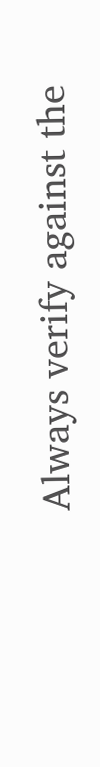Always verify against the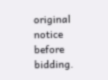original notice before bidding.